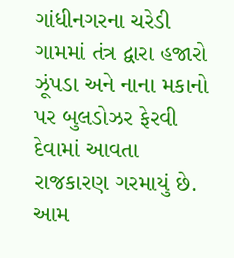ગાંધીનગરના ચરેડી ગામમાં તંત્ર દ્વારા હજારો ઝૂંપડા અને નાના મકાનો પર બુલડોઝર ફેરવી દેવામાં આવતા રાજકારણ ગરમાયું છે. આમ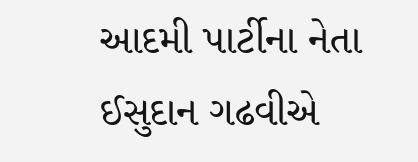આદમી પાર્ટીના નેતા ઈસુદાન ગઢવીએ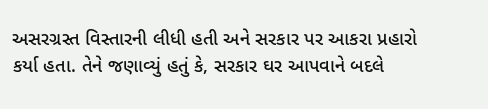અસરગ્રસ્ત વિસ્તારની લીધી હતી અને સરકાર પર આકરા પ્રહારો કર્યા હતા. તેને જણાવ્યું હતું કે, સરકાર ઘર આપવાને બદલે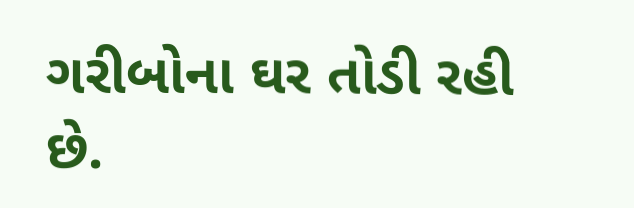ગરીબોના ઘર તોડી રહી છે.